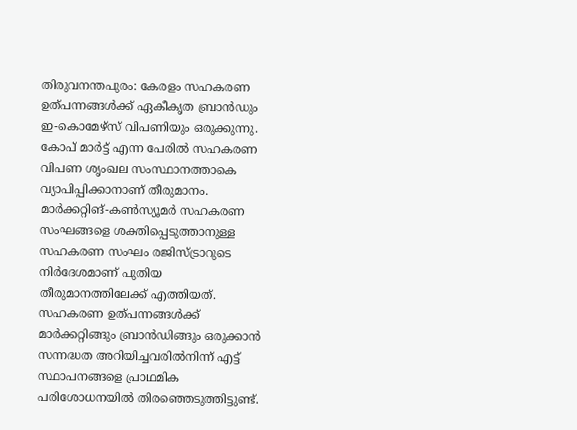തിരുവനന്തപുരം: കേരളം സഹകരണ ഉത്പന്നങ്ങൾക്ക് ഏകീകൃത ബ്രാൻഡും ഇ-കൊമേഴ്സ് വിപണിയും ഒരുക്കുന്നു. കോപ് മാർട്ട് എന്ന പേരിൽ സഹകരണ വിപണ ശൃംഖല സംസ്ഥാനത്താകെ വ്യാപിപ്പിക്കാനാണ് തീരുമാനം. മാർക്കറ്റിങ്-കൺസ്യൂമർ സഹകരണ സംഘങ്ങളെ ശക്തിപ്പെടുത്താനുള്ള സഹകരണ സംഘം രജിസ്ട്രാറുടെ നിർദേശമാണ് പുതിയ തീരുമാനത്തിലേക്ക് എത്തിയത്. സഹകരണ ഉത്പന്നങ്ങൾക്ക് മാർക്കറ്റിങ്ങും ബ്രാൻഡിങ്ങും ഒരുക്കാൻ സന്നദ്ധത അറിയിച്ചവരിൽനിന്ന് എട്ട് സ്ഥാപനങ്ങളെ പ്രാഥമിക പരിശോധനയിൽ തിരഞ്ഞെടുത്തിട്ടുണ്ട്.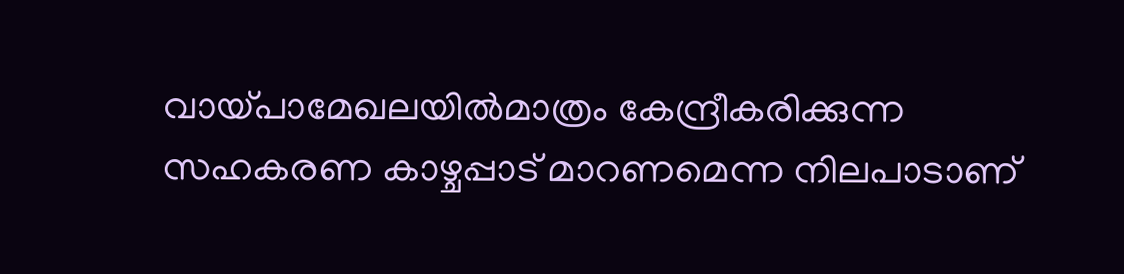വായ്പാമേഖലയിൽമാത്രം കേന്ദ്രീകരിക്കുന്ന സഹകരണ കാഴ്ചപ്പാട് മാറണമെന്ന നിലപാടാണ്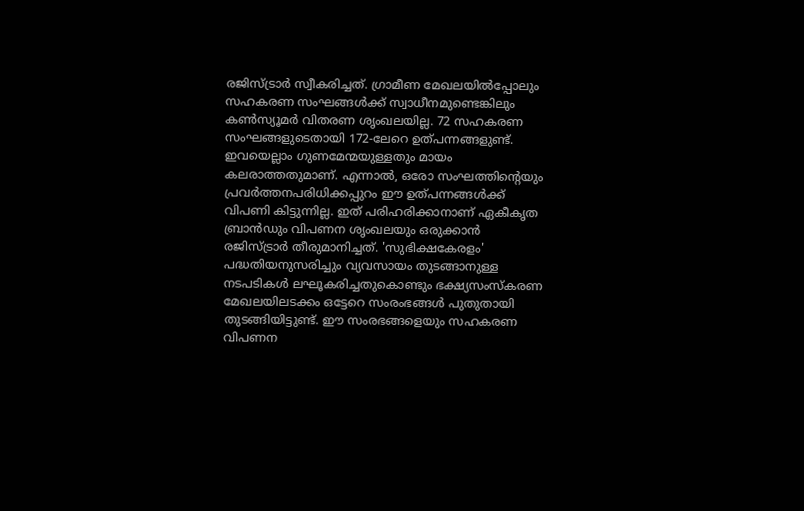രജിസ്ട്രാർ സ്വീകരിച്ചത്. ഗ്രാമീണ മേഖലയിൽപ്പോലും സഹകരണ സംഘങ്ങൾക്ക് സ്വാധീനമുണ്ടെങ്കിലും കൺസ്യൂമർ വിതരണ ശൃംഖലയില്ല. 72 സഹകരണ സംഘങ്ങളുടെതായി 172-ലേറെ ഉത്പന്നങ്ങളുണ്ട്. ഇവയെല്ലാം ഗുണമേന്മയുള്ളതും മായം കലരാത്തതുമാണ്. എന്നാൽ, ഒരോ സംഘത്തിന്റെയും പ്രവർത്തനപരിധിക്കപ്പുറം ഈ ഉത്പന്നങ്ങൾക്ക് വിപണി കിട്ടുന്നില്ല. ഇത് പരിഹരിക്കാനാണ് ഏകീകൃത ബ്രാൻഡും വിപണന ശൃംഖലയും ഒരുക്കാൻ രജിസ്ട്രാർ തീരുമാനിച്ചത്. 'സുഭിക്ഷകേരളം' പദ്ധതിയനുസരിച്ചും വ്യവസായം തുടങ്ങാനുള്ള നടപടികൾ ലഘൂകരിച്ചതുകൊണ്ടും ഭക്ഷ്യസംസ്കരണ മേഖലയിലടക്കം ഒട്ടേറെ സംരംഭങ്ങൾ പുതുതായി തുടങ്ങിയിട്ടുണ്ട്. ഈ സംരഭങ്ങളെയും സഹകരണ വിപണന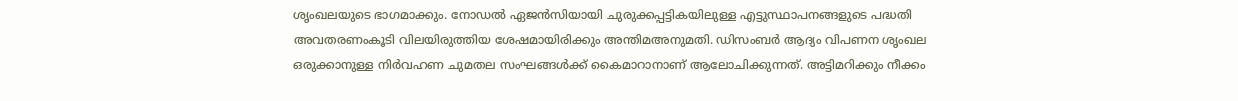ശൃംഖലയുടെ ഭാഗമാക്കും. നോഡൽ ഏജൻസിയായി ചുരുക്കപ്പട്ടികയിലുള്ള എട്ടുസ്ഥാപനങ്ങളുടെ പദ്ധതി അവതരണംകൂടി വിലയിരുത്തിയ ശേഷമായിരിക്കും അന്തിമഅനുമതി. ഡിസംബർ ആദ്യം വിപണന ശൃംഖല ഒരുക്കാനുള്ള നിർവഹണ ചുമതല സംഘങ്ങൾക്ക് കൈമാറാനാണ് ആലോചിക്കുന്നത്. അട്ടിമറിക്കും നീക്കം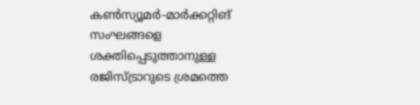കൺസ്യൂമർ-മാർക്കറ്റിങ് സംഘങ്ങളെ ശക്തിപ്പെടുത്താനുള്ള രജിസ്ട്രാറുടെ ശ്രമത്തെ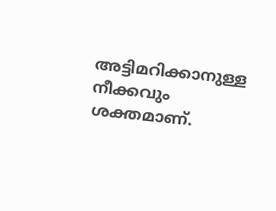അട്ടിമറിക്കാനുള്ള നീക്കവും ശക്തമാണ്.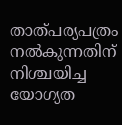താത്പര്യപത്രം നൽകുന്നതിന് നിശ്ചയിച്ച യോഗ്യത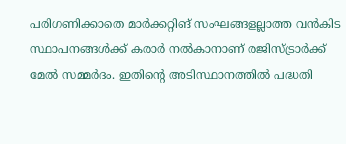പരിഗണിക്കാതെ മാർക്കറ്റിങ് സംഘങ്ങളല്ലാത്ത വൻകിട സ്ഥാപനങ്ങൾക്ക് കരാർ നൽകാനാണ് രജിസ്ട്രാർക്ക് മേൽ സമ്മർദം. ഇതിന്റെ അടിസ്ഥാനത്തിൽ പദ്ധതി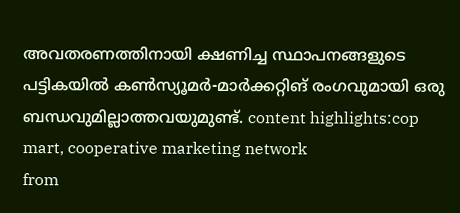അവതരണത്തിനായി ക്ഷണിച്ച സ്ഥാപനങ്ങളുടെ പട്ടികയിൽ കൺസ്യൂമർ-മാർക്കറ്റിങ് രംഗവുമായി ഒരു ബന്ധവുമില്ലാത്തവയുമുണ്ട്. content highlights:cop mart, cooperative marketing network
from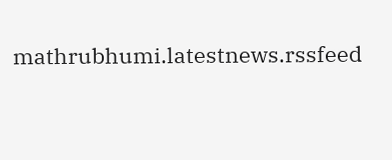mathrubhumi.latestnews.rssfeed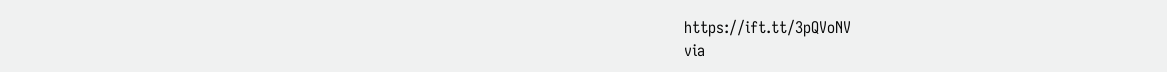https://ift.tt/3pQVoNV
via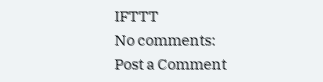IFTTT
No comments:
Post a Comment